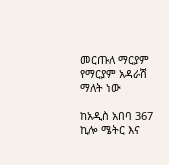መርጡለ ማርያም የማርያም አዳራሽ ማለት ነው

ከአዲስ አበባ 367 ኪሎ ሜትር እና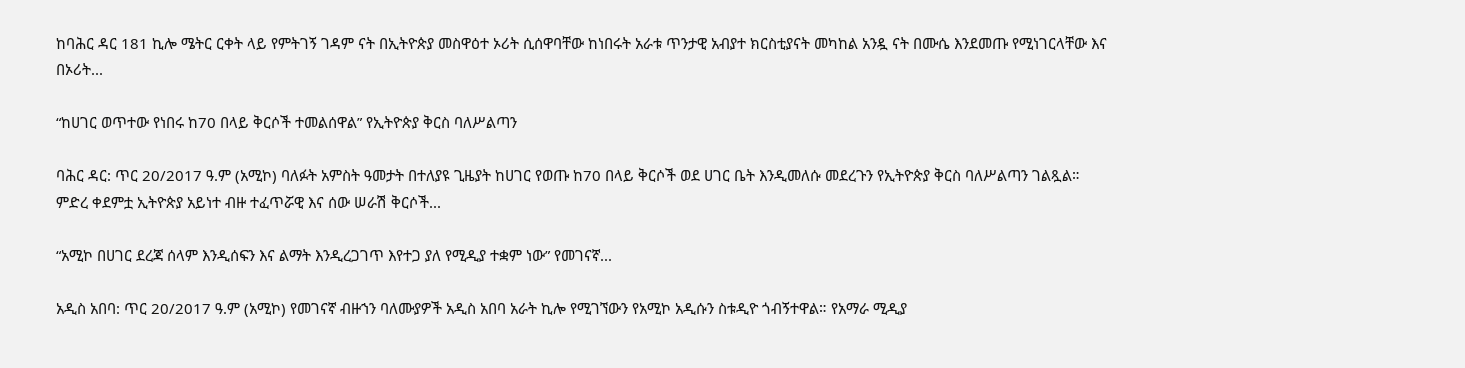ከባሕር ዳር 181 ኪሎ ሜትር ርቀት ላይ የምትገኝ ገዳም ናት በኢትዮጵያ መስዋዕተ ኦሪት ሲሰዋባቸው ከነበሩት አራቱ ጥንታዊ አብያተ ክርስቲያናት መካከል አንዷ ናት በሙሴ እንደመጡ የሚነገርላቸው እና በኦሪት...

“ከሀገር ወጥተው የነበሩ ከ70 በላይ ቅርሶች ተመልሰዋል” የኢትዮጵያ ቅርስ ባለሥልጣን

ባሕር ዳር: ጥር 20/2017 ዓ.ም (አሚኮ) ባለፉት አምስት ዓመታት በተለያዩ ጊዜያት ከሀገር የወጡ ከ70 በላይ ቅርሶች ወደ ሀገር ቤት እንዲመለሱ መደረጉን የኢትዮጵያ ቅርስ ባለሥልጣን ገልጿል። ምድረ ቀደምቷ ኢትዮጵያ አይነተ ብዙ ተፈጥሯዊ እና ሰው ሠራሽ ቅርሶች...

“አሚኮ በሀገር ደረጃ ሰላም እንዲሰፍን እና ልማት እንዲረጋገጥ እየተጋ ያለ የሚዲያ ተቋም ነው” የመገናኛ...

አዲስ አበባ: ጥር 20/2017 ዓ.ም (አሚኮ) የመገናኛ ብዙኀን ባለሙያዎች አዲስ አበባ አራት ኪሎ የሚገኘውን የአሚኮ አዲሱን ስቱዲዮ ጎብኝተዋል። የአማራ ሚዲያ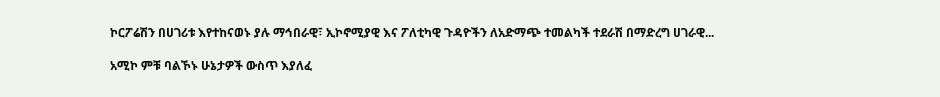ኮርፖሬሽን በሀገሪቱ እየተከናወኑ ያሉ ማኅበራዊ፣ ኢኮኖሚያዊ እና ፖለቲካዊ ጉዳዮችን ለአድማጭ ተመልካች ተደራሽ በማድረግ ሀገራዊ...

አሚኮ ምቹ ባልኾኑ ሁኔታዎች ውስጥ እያለፈ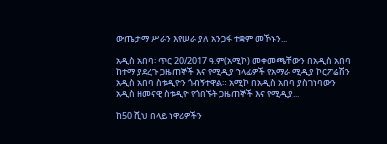ውጤታማ ሥራን እየሠራ ያለ አንጋፋ ተቋም መኾኑን...

አዲስ አበባ፡ ጥር 20/2017 ዓ.ም(አሚኮ) መቀመጫቸውን በአዲስ አበባ ከተማ ያደረጉ ጋዜጠኞች እና የሚዲያ ኀላፊዎች የአማራ ሚዲያ ኮርፖሬሽን አዲስ አበባ ስቱዲዮን ጎብኝተዋል። አሚኮ በአዲስ አበባ ያስገነባውን አዲስ ዘመናዊ ስቱዲዮ የጎበኙት ጋዜጠኞች እና የሚዲያ...

ከ50 ሺህ በላይ ነዋሪዎችን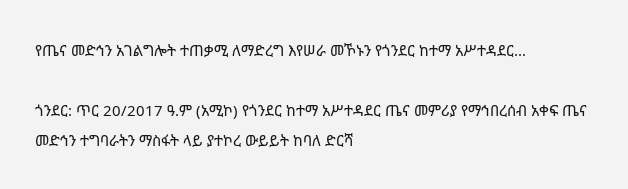የጤና መድኅን አገልግሎት ተጠቃሚ ለማድረግ እየሠራ መኾኑን የጎንደር ከተማ አሥተዳደር...

ጎንደር: ጥር 20/2017 ዓ.ም (አሚኮ) የጎንደር ከተማ አሥተዳደር ጤና መምሪያ የማኅበረሰብ አቀፍ ጤና መድኅን ተግባራትን ማስፋት ላይ ያተኮረ ውይይት ከባለ ድርሻ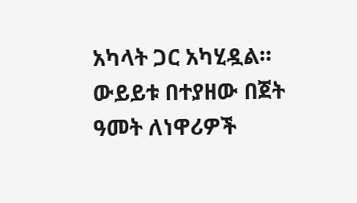አካላት ጋር አካሂዷል። ውይይቱ በተያዘው በጀት ዓመት ለነዋሪዎች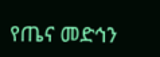የጤና መድኅን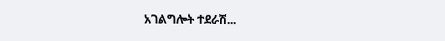አገልግሎት ተደራሽ...